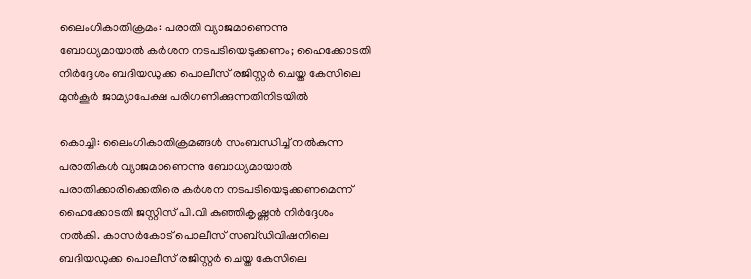ലൈംഗികാതിക്രമം: പരാതി വ്യാജമാണെന്നു ബോധ്യമായാല്‍ കര്‍ശന നടപടിയെടുക്കണം; ഹൈക്കോടതി നിര്‍ദ്ദേശം ബദിയഡുക്ക പൊലീസ് രജിസ്റ്റര്‍ ചെയ്ത കേസിലെ മുന്‍കൂര്‍ ജാമ്യാപേക്ഷ പരിഗണിക്കുന്നതിനിടയില്‍

കൊച്ചി: ലൈംഗികാതിക്രമങ്ങള്‍ സംബന്ധിച്ച് നല്‍കുന്ന പരാതികള്‍ വ്യാജമാണെന്നു ബോധ്യമായാല്‍ പരാതിക്കാരിക്കെതിരെ കര്‍ശന നടപടിയെടുക്കണമെന്ന് ഹൈക്കോടതി ജസ്റ്റിസ് പി.വി കുഞ്ഞികൃഷ്ണന്‍ നിര്‍ദ്ദേശം നല്‍കി. കാസര്‍കോട് പൊലീസ് സബ്ഡിവിഷനിലെ ബദിയഡുക്ക പൊലീസ് രജിസ്റ്റര്‍ ചെയ്ത കേസിലെ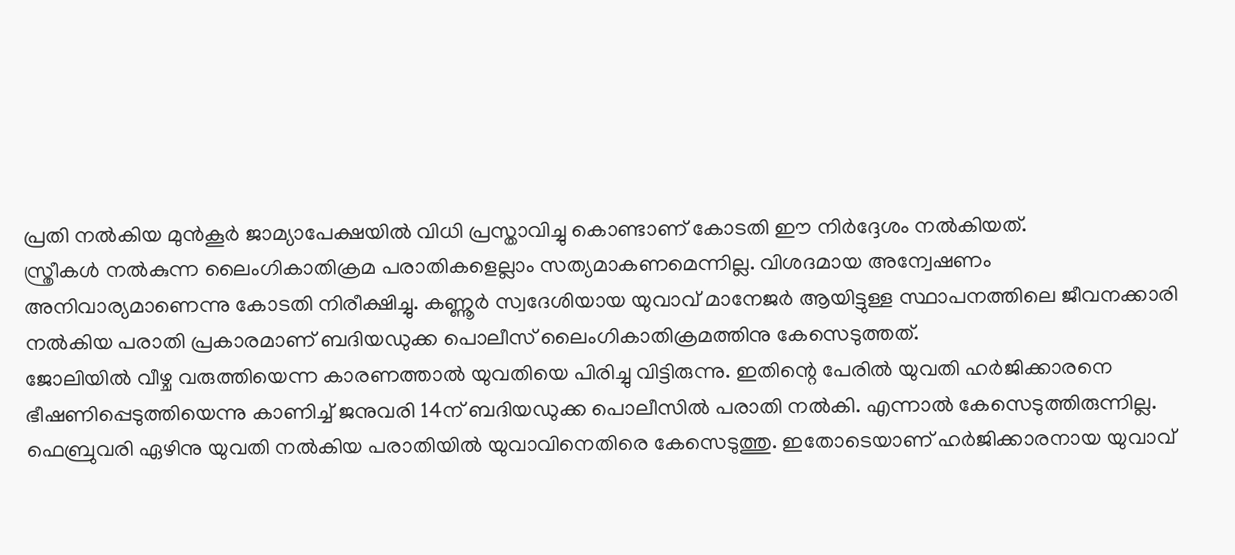പ്രതി നല്‍കിയ മുന്‍കൂര്‍ ജാമ്യാപേക്ഷയില്‍ വിധി പ്രസ്താവിച്ചു കൊണ്ടാണ് കോടതി ഈ നിര്‍ദ്ദേശം നല്‍കിയത്.
സ്ത്രീകള്‍ നല്‍കുന്ന ലൈംഗികാതിക്രമ പരാതികളെല്ലാം സത്യമാകണമെന്നില്ല. വിശദമായ അന്വേഷണം അനിവാര്യമാണെന്നു കോടതി നിരീക്ഷിച്ചു. കണ്ണൂര്‍ സ്വദേശിയായ യുവാവ് മാനേജര്‍ ആയിട്ടുള്ള സ്ഥാപനത്തിലെ ജീവനക്കാരി നല്‍കിയ പരാതി പ്രകാരമാണ് ബദിയഡുക്ക പൊലീസ് ലൈംഗികാതിക്രമത്തിനു കേസെടുത്തത്.
ജോലിയില്‍ വീഴ്ച വരുത്തിയെന്ന കാരണത്താല്‍ യുവതിയെ പിരിച്ചു വിട്ടിരുന്നു. ഇതിന്റെ പേരില്‍ യുവതി ഹര്‍ജിക്കാരനെ ഭീഷണിപ്പെടുത്തിയെന്നു കാണിച്ച് ജനുവരി 14ന് ബദിയഡുക്ക പൊലീസില്‍ പരാതി നല്‍കി. എന്നാല്‍ കേസെടുത്തിരുന്നില്ല. ഫെബ്രുവരി ഏഴിനു യുവതി നല്‍കിയ പരാതിയില്‍ യുവാവിനെതിരെ കേസെടുത്തു. ഇതോടെയാണ് ഹര്‍ജിക്കാരനായ യുവാവ്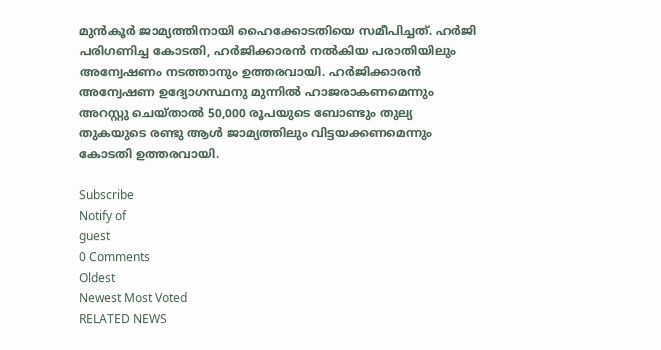മുന്‍കൂര്‍ ജാമ്യത്തിനായി ഹൈക്കോടതിയെ സമീപിച്ചത്. ഹര്‍ജി പരിഗണിച്ച കോടതി, ഹര്‍ജിക്കാരന്‍ നല്‍കിയ പരാതിയിലും അന്വേഷണം നടത്താനും ഉത്തരവായി. ഹര്‍ജിക്കാരന്‍ അന്വേഷണ ഉദ്യോഗസ്ഥനു മുന്നില്‍ ഹാജരാകണമെന്നും അറസ്റ്റു ചെയ്താല്‍ 50,000 രൂപയുടെ ബോണ്ടും തുല്യ തുകയുടെ രണ്ടു ആള്‍ ജാമ്യത്തിലും വിട്ടയക്കണമെന്നും കോടതി ഉത്തരവായി.

Subscribe
Notify of
guest
0 Comments
Oldest
Newest Most Voted
RELATED NEWS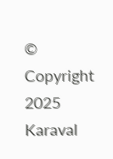© Copyright 2025 Karaval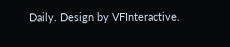Daily. Design by VFInteractive.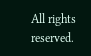All rights reserved.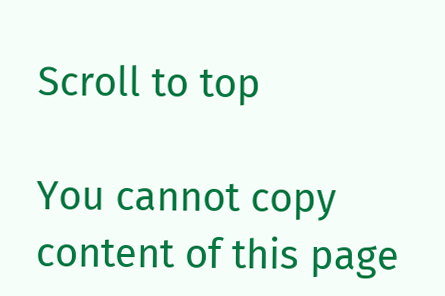Scroll to top

You cannot copy content of this page